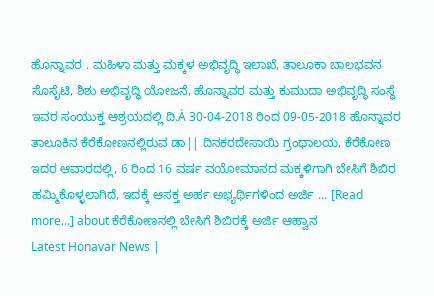ಹೊನ್ನಾವರ . ಮಹಿಳಾ ಮತ್ತು ಮಕ್ಕಳ ಅಭಿವೃದ್ಧಿ ಇಲಾಖೆ, ತಾಲೂಕಾ ಬಾಲಭವನ ಸೊಸೈಟಿ, ಶಿಶು ಅಭಿವೃದ್ಧಿ ಯೋಜನೆ, ಹೊನ್ನಾವರ ಮತ್ತು ಕುಮುದಾ ಅಭಿವೃದ್ಧಿ ಸಂಸ್ಥೆ ಇವರ ಸಂಯುಕ್ತ ಆಶ್ರಯದಲ್ಲಿ ದಿ.À 30-04-2018 ರಿಂದ 09-05-2018 ಹೊನ್ನಾವರ ತಾಲೂಕಿನ ಕೆರೆಕೋಣನಲ್ಲಿರುವ ಡಾ|| ದಿನಕರದೇಸಾಯಿ ಗ್ರಂಥಾಲಯ, ಕೆರೆಕೋಣ ಇದರ ಆವಾರದಲ್ಲಿ, 6 ರಿಂದ 16 ವರ್ಷ ವಯೋಮಾನದ ಮಕ್ಕಳಿಗಾಗಿ ಬೇಸಿಗೆ ಶಿಬಿರ ಹಮ್ಮಿಕೊಳ್ಳಲಾಗಿದೆ, ಇದಕ್ಕೆ ಆಸಕ್ತ ಅರ್ಹ ಅಭ್ಯರ್ಥಿಗಳಿಂದ ಅರ್ಜಿ … [Read more...] about ಕೆರೆಕೋಣನಲ್ಲಿ ಬೇಸಿಗೆ ಶಿಬಿರಕ್ಕೆ ಅರ್ಜಿ ಆಹ್ವಾನ
Latest Honavar News |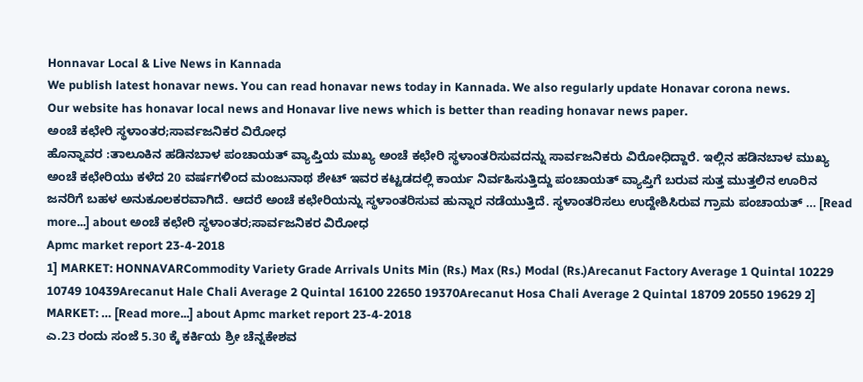Honnavar Local & Live News in Kannada
We publish latest honavar news. You can read honavar news today in Kannada. We also regularly update Honavar corona news.
Our website has honavar local news and Honavar live news which is better than reading honavar news paper.
ಅಂಚೆ ಕಛೇರಿ ಸ್ಥಳಾಂತರ;ಸಾರ್ವಜನಿಕರ ವಿರೋಧ
ಹೊನ್ನಾವರ :ತಾಲೂಕಿನ ಹಡಿನಬಾಳ ಪಂಚಾಯತ್ ವ್ಯಾಪ್ತಿಯ ಮುಖ್ಯ ಅಂಚೆ ಕಛೇರಿ ಸ್ಥಳಾಂತರಿಸುವದನ್ನು ಸಾರ್ವಜನಿಕರು ವಿರೋಧಿದ್ದಾರೆ. ಇಲ್ಲಿನ ಹಡಿನಬಾಳ ಮುಖ್ಯ ಅಂಚೆ ಕಛೇರಿಯು ಕಳೆದ 20 ವರ್ಷಗಳಿಂದ ಮಂಜುನಾಥ ಶೇಟ್ ಇವರ ಕಟ್ಟಡದಲ್ಲಿ ಕಾರ್ಯ ನಿರ್ವಹಿಸುತ್ತಿದ್ದು ಪಂಚಾಯತ್ ವ್ಯಾಪ್ತಿಗೆ ಬರುವ ಸುತ್ತ ಮುತ್ತಲಿನ ಊರಿನ ಜನರಿಗೆ ಬಹಳ ಅನುಕೂಲಕರವಾಗಿದೆ. ಆದರೆ ಅಂಚೆ ಕಛೇರಿಯನ್ನು ಸ್ಥಳಾಂತರಿಸುವ ಹುನ್ನಾರ ನಡೆಯುತ್ತಿದೆ. ಸ್ಥಳಾಂತರಿಸಲು ಉದ್ದೇಶಿಸಿರುವ ಗ್ರಾಮ ಪಂಚಾಯತ್ … [Read more...] about ಅಂಚೆ ಕಛೇರಿ ಸ್ಥಳಾಂತರ;ಸಾರ್ವಜನಿಕರ ವಿರೋಧ
Apmc market report 23-4-2018
1] MARKET: HONNAVARCommodity Variety Grade Arrivals Units Min (Rs.) Max (Rs.) Modal (Rs.)Arecanut Factory Average 1 Quintal 10229 10749 10439Arecanut Hale Chali Average 2 Quintal 16100 22650 19370Arecanut Hosa Chali Average 2 Quintal 18709 20550 19629 2] MARKET: … [Read more...] about Apmc market report 23-4-2018
ಎ.23 ರಂದು ಸಂಜೆ 5.30 ಕ್ಕೆ ಕರ್ಕಿಯ ಶ್ರೀ ಚೆನ್ನಕೇಶವ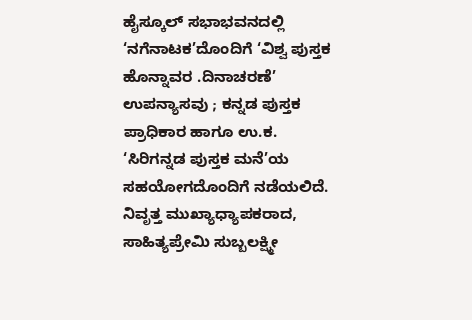ಹೈಸ್ಕೂಲ್ ಸಭಾಭವನದಲ್ಲಿ ‘ನಗೆನಾಟಕ’ದೊಂದಿಗೆ ‘ವಿಶ್ವ ಪುಸ್ತಕ
ಹೊನ್ನಾವರ .ದಿನಾಚರಣೆ’ ಉಪನ್ಯಾಸವು ; ಕನ್ನಡ ಪುಸ್ತಕ ಪ್ರಾಧಿಕಾರ ಹಾಗೂ ಉ.ಕ. ‘ಸಿರಿಗನ್ನಡ ಪುಸ್ತಕ ಮನೆ’ಯ ಸಹಯೋಗದೊಂದಿಗೆ ನಡೆಯಲಿದೆ. ನಿವೃತ್ತ ಮುಖ್ಯಾಧ್ಯಾಪಕರಾದ, ಸಾಹಿತ್ಯಪ್ರೇಮಿ ಸುಬ್ಬಲಕ್ಷ್ಮೀ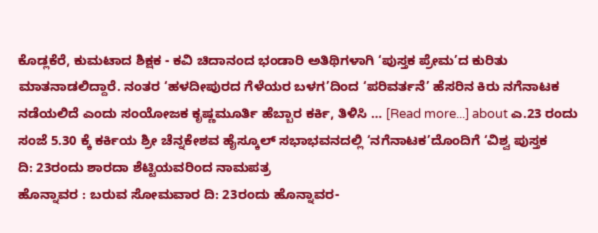ಕೊಡ್ಲಕೆರೆ, ಕುಮಟಾದ ಶಿಕ್ಷಕ - ಕವಿ ಚಿದಾನಂದ ಭಂಡಾರಿ ಅತಿಥಿಗಳಾಗಿ ‘ಪುಸ್ತಕ ಪ್ರೇಮ’ದ ಕುರಿತು ಮಾತನಾಡಲಿದ್ದಾರೆ. ನಂತರ ‘ಹಳದೀಪುರದ ಗೆಳೆಯರ ಬಳಗ’ದಿಂದ ‘ಪರಿವರ್ತನೆ’ ಹೆಸರಿನ ಕಿರು ನಗೆನಾಟಕ ನಡೆಯಲಿದೆ ಎಂದು ಸಂಯೋಜಕ ಕೃಷ್ಣಮೂರ್ತಿ ಹೆಬ್ಬಾರ ಕರ್ಕಿ, ತಿಳಿಸಿ … [Read more...] about ಎ.23 ರಂದು ಸಂಜೆ 5.30 ಕ್ಕೆ ಕರ್ಕಿಯ ಶ್ರೀ ಚೆನ್ನಕೇಶವ ಹೈಸ್ಕೂಲ್ ಸಭಾಭವನದಲ್ಲಿ ‘ನಗೆನಾಟಕ’ದೊಂದಿಗೆ ‘ವಿಶ್ವ ಪುಸ್ತಕ
ದಿ: 23ರಂದು ಶಾರದಾ ಶೆಟ್ಟಿಯವರಿಂದ ನಾಮಪತ್ರ
ಹೊನ್ನಾವರ : ಬರುವ ಸೋಮವಾರ ದಿ: 23ರಂದು ಹೊನ್ನಾವರ-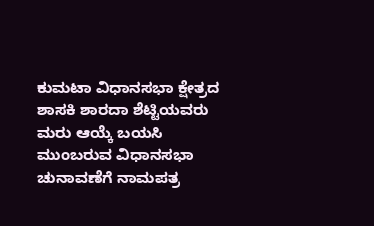ಕುಮಟಾ ವಿಧಾನಸಭಾ ಕ್ಷೇತ್ರದ ಶಾಸಕಿ ಶಾರದಾ ಶೆಟ್ಟಿಯವರು ಮರು ಆಯ್ಕೆ ಬಯಸಿ ಮುಂಬರುವ ವಿಧಾನಸಭಾ ಚುನಾವಣೆಗೆ ನಾಮಪತ್ರ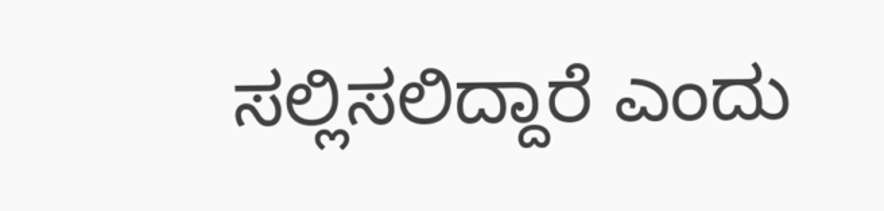ಸಲ್ಲಿಸಲಿದ್ದಾರೆ ಎಂದು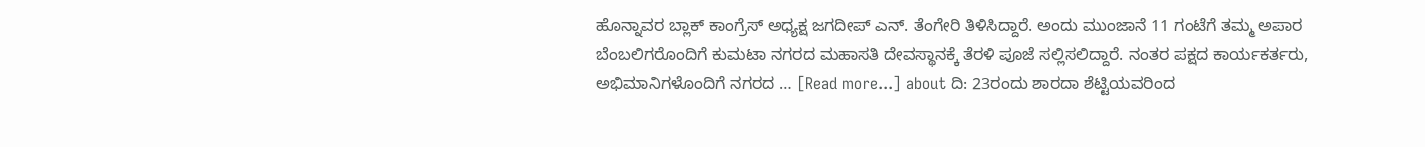ಹೊನ್ನಾವರ ಬ್ಲಾಕ್ ಕಾಂಗ್ರೆಸ್ ಅಧ್ಯಕ್ಷ ಜಗದೀಪ್ ಎನ್. ತೆಂಗೇರಿ ತಿಳಿಸಿದ್ದಾರೆ. ಅಂದು ಮುಂಜಾನೆ 11 ಗಂಟೆಗೆ ತಮ್ಮ ಅಪಾರ ಬೆಂಬಲಿಗರೊಂದಿಗೆ ಕುಮಟಾ ನಗರದ ಮಹಾಸತಿ ದೇವಸ್ಥಾನಕ್ಕೆ ತೆರಳಿ ಪೂಜೆ ಸಲ್ಲಿಸಲಿದ್ದಾರೆ. ನಂತರ ಪಕ್ಷದ ಕಾರ್ಯಕರ್ತರು, ಅಭಿಮಾನಿಗಳೊಂದಿಗೆ ನಗರದ … [Read more...] about ದಿ: 23ರಂದು ಶಾರದಾ ಶೆಟ್ಟಿಯವರಿಂದ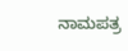ನಾಮಪತ್ರ